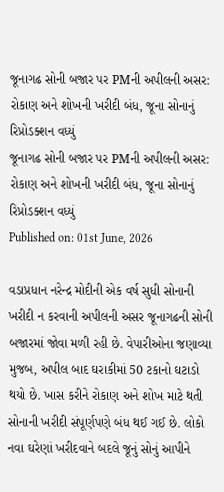જૂનાગઢ સોની બજાર પર PMની અપીલની અસર: રોકાણ અને શોખની ખરીદી બંધ, જૂના સોનાનું રિપ્રોડક્શન વધ્યું
જૂનાગઢ સોની બજાર પર PMની અપીલની અસર: રોકાણ અને શોખની ખરીદી બંધ, જૂના સોનાનું રિપ્રોડક્શન વધ્યું
Published on: 01st June, 2026

વડાપ્રધાન નરેન્દ્ર મોદીની એક વર્ષ સુધી સોનાની ખરીદી ન કરવાની અપીલની અસર જૂનાગઢની સોની બજારમાં જોવા મળી રહી છે. વેપારીઓના જણાવ્યા મુજબ, અપીલ બાદ ઘરાકીમાં 50 ટકાનો ઘટાડો થયો છે. ખાસ કરીને રોકાણ અને શોખ માટે થતી સોનાની ખરીદી સંપૂર્ણપણે બંધ થઈ ગઈ છે. લોકો નવા ઘરેણાં ખરીદવાને બદલે જૂનું સોનું આપીને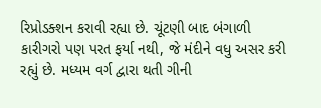રિપ્રોડક્શન કરાવી રહ્યા છે. ચૂંટણી બાદ બંગાળી કારીગરો પણ પરત ફર્યા નથી, જે મંદીને વધુ અસર કરી રહ્યું છે. મધ્યમ વર્ગ દ્વારા થતી ગીની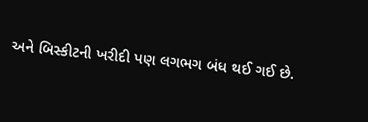અને બિસ્કીટની ખરીદી પણ લગભગ બંધ થઈ ગઈ છે.